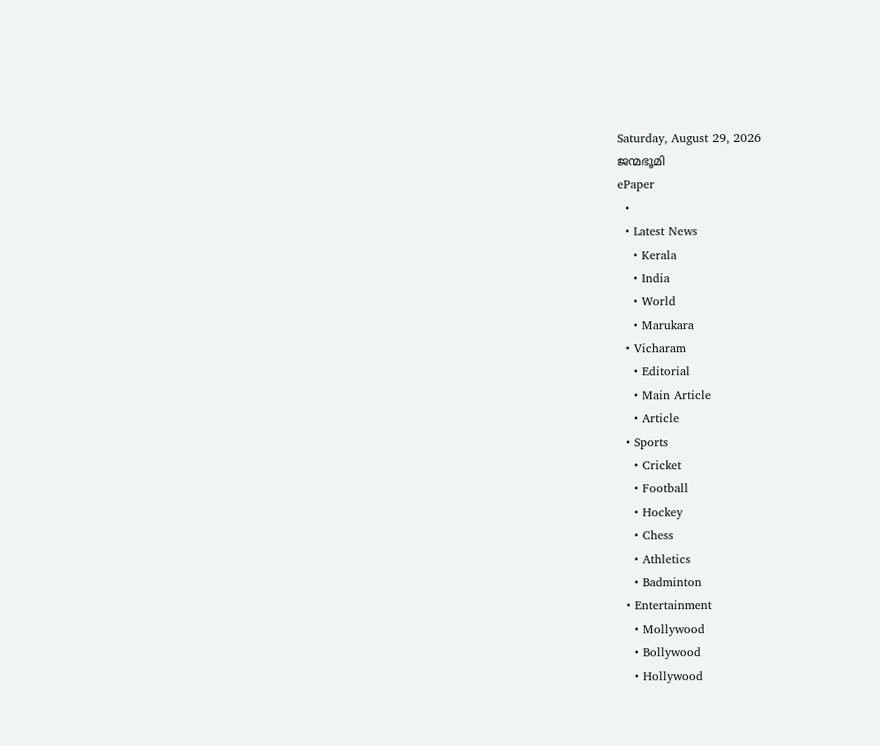Saturday, August 29, 2026
ജന്മഭൂമി
ePaper
  •
  • Latest News
    • Kerala
    • India
    • World
    • Marukara
  • Vicharam
    • Editorial
    • Main Article
    • Article
  • Sports
    • Cricket
    • Football
    • Hockey
    • Chess
    • Athletics
    • Badminton
  • Entertainment
    • Mollywood
    • Bollywood
    • Hollywood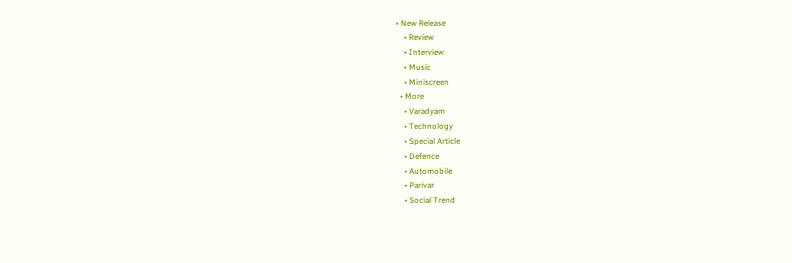• New Release
    • Review
    • Interview
    • Music
    • Miniscreen
  • More
    • Varadyam
    • Technology
    • Special Article
    • Defence
    • Automobile
    • Parivar
    • Social Trend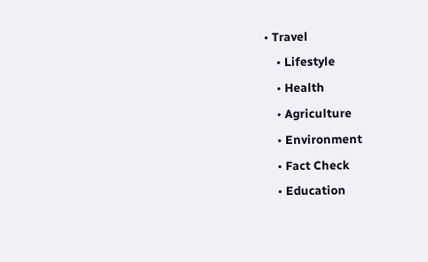• Travel
    • Lifestyle
    • Health
    • Agriculture
    • Environment
    • Fact Check
    • Education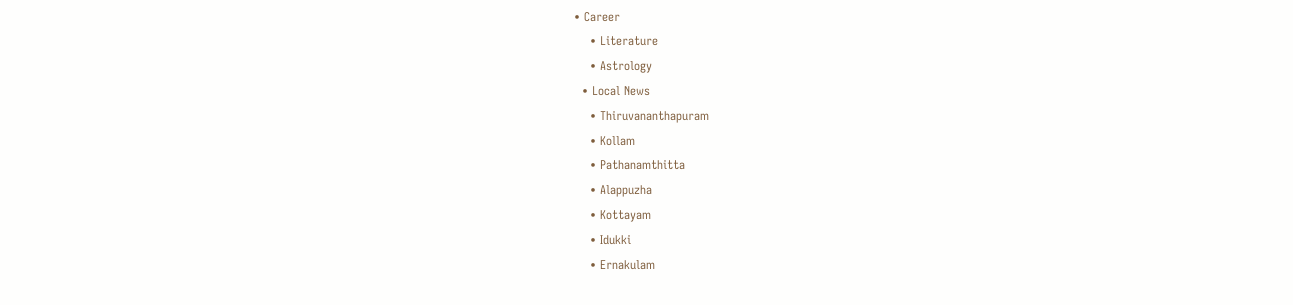• Career
    • Literature
    • Astrology
  • Local News
    • Thiruvananthapuram
    • Kollam
    • Pathanamthitta
    • Alappuzha
    • Kottayam
    • Idukki
    • Ernakulam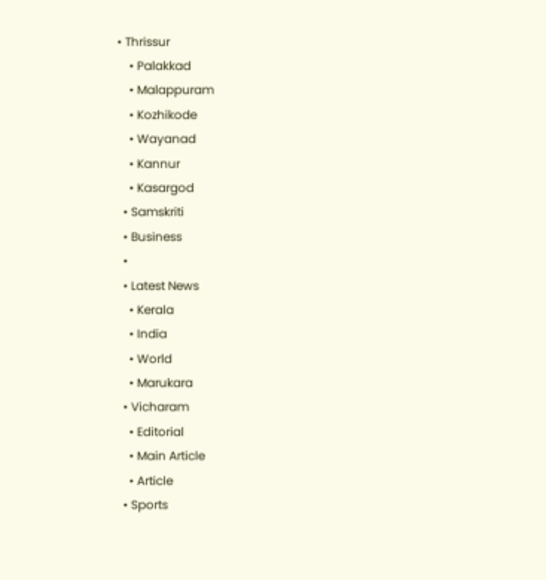• Thrissur
    • Palakkad
    • Malappuram
    • Kozhikode
    • Wayanad
    • Kannur
    • Kasargod
  • Samskriti
  • Business
  •
  • Latest News
    • Kerala
    • India
    • World
    • Marukara
  • Vicharam
    • Editorial
    • Main Article
    • Article
  • Sports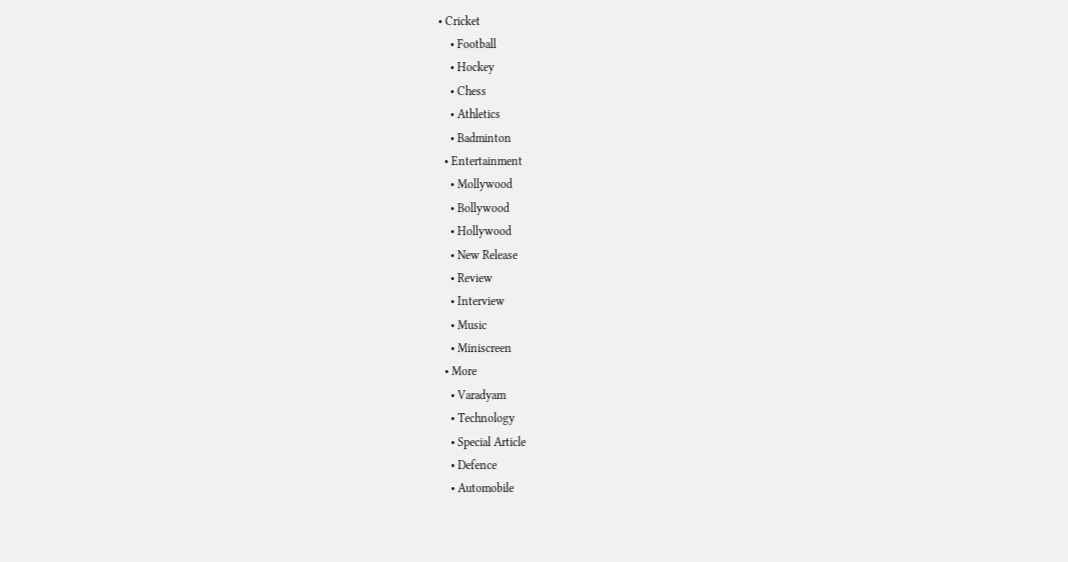• Cricket
    • Football
    • Hockey
    • Chess
    • Athletics
    • Badminton
  • Entertainment
    • Mollywood
    • Bollywood
    • Hollywood
    • New Release
    • Review
    • Interview
    • Music
    • Miniscreen
  • More
    • Varadyam
    • Technology
    • Special Article
    • Defence
    • Automobile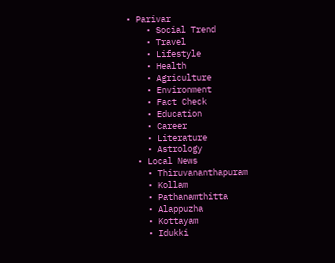• Parivar
    • Social Trend
    • Travel
    • Lifestyle
    • Health
    • Agriculture
    • Environment
    • Fact Check
    • Education
    • Career
    • Literature
    • Astrology
  • Local News
    • Thiruvananthapuram
    • Kollam
    • Pathanamthitta
    • Alappuzha
    • Kottayam
    • Idukki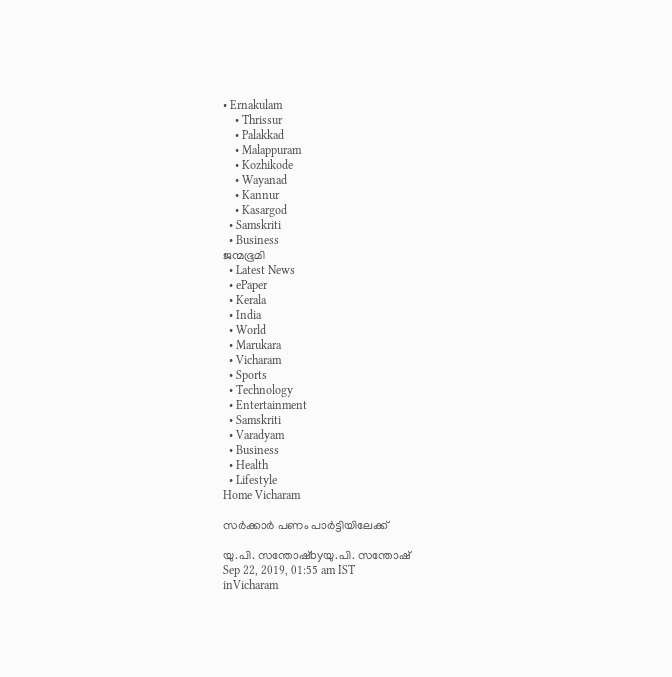• Ernakulam
    • Thrissur
    • Palakkad
    • Malappuram
    • Kozhikode
    • Wayanad
    • Kannur
    • Kasargod
  • Samskriti
  • Business
ജന്മഭൂമി
  • Latest News
  • ePaper
  • Kerala
  • India
  • World
  • Marukara
  • Vicharam
  • Sports
  • Technology
  • Entertainment
  • Samskriti
  • Varadyam
  • Business
  • Health
  • Lifestyle
Home Vicharam

സര്‍ക്കാര്‍ പണം പാര്‍ട്ടിയിലേക്ക്

യു.പി. സന്തോഷ്byയു.പി. സന്തോഷ്
Sep 22, 2019, 01:55 am IST
inVicharam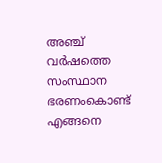അഞ്ച് വര്‍ഷത്തെ സംസ്ഥാന ഭരണംകൊണ്ട് എങ്ങനെ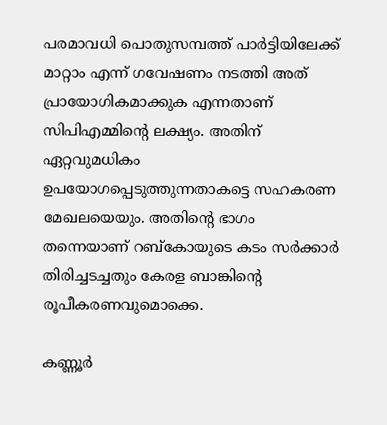പരമാവധി പൊതുസമ്പത്ത് പാര്‍ട്ടിയിലേക്ക് മാറ്റാം എന്ന് ഗവേഷണം നടത്തി അത് പ്രായോഗികമാക്കുക എന്നതാണ് സിപിഎമ്മിന്റെ ലക്ഷ്യം. അതിന് ഏറ്റവുമധികം ഉപയോഗപ്പെടുത്തുന്നതാകട്ടെ സഹകരണ മേഖലയെയും. അതിന്റെ ഭാഗം തന്നെയാണ് റബ്‌കോയുടെ കടം സര്‍ക്കാര്‍ തിരിച്ചടച്ചതും കേരള ബാങ്കിന്റെ രൂപീകരണവുമൊക്കെ.

കണ്ണൂര്‍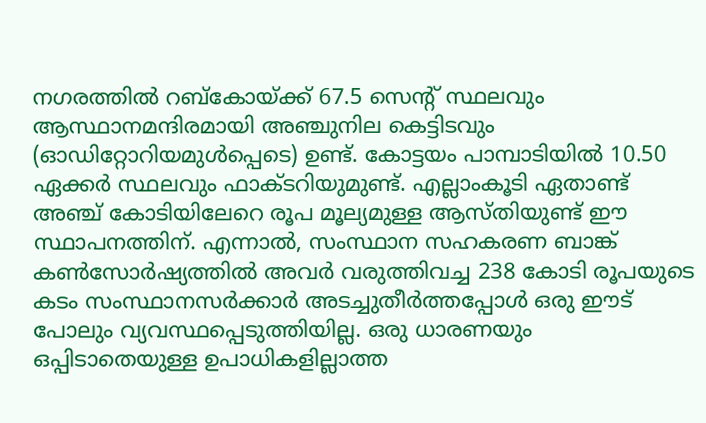നഗരത്തില്‍ റബ്‌കോയ്‌ക്ക് 67.5 സെന്റ് സ്ഥലവും ആസ്ഥാനമന്ദിരമായി അഞ്ചുനില കെട്ടിടവും (ഓഡിറ്റോറിയമുള്‍പ്പെടെ) ഉണ്ട്. കോട്ടയം പാമ്പാടിയില്‍ 10.50 ഏക്കര്‍ സ്ഥലവും ഫാക്ടറിയുമുണ്ട്. എല്ലാംകൂടി ഏതാണ്ട് അഞ്ച് കോടിയിലേറെ രൂപ മൂല്യമുള്ള ആസ്തിയുണ്ട് ഈ സ്ഥാപനത്തിന്. എന്നാല്‍, സംസ്ഥാന സഹകരണ ബാങ്ക് കണ്‍സോര്‍ഷ്യത്തില്‍ അവര്‍ വരുത്തിവച്ച 238 കോടി രൂപയുടെ കടം സംസ്ഥാനസര്‍ക്കാര്‍ അടച്ചുതീര്‍ത്തപ്പോള്‍ ഒരു ഈട് പോലും വ്യവസ്ഥപ്പെടുത്തിയില്ല. ഒരു ധാരണയും ഒപ്പിടാതെയുള്ള ഉപാധികളില്ലാത്ത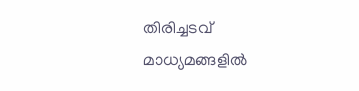തിരിച്ചടവ് മാധ്യമങ്ങളില്‍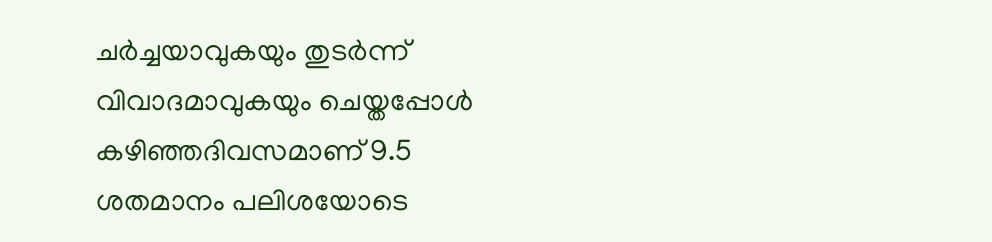ചര്‍ച്ചയാവുകയും തുടര്‍ന്ന് വിവാദമാവുകയും ചെയ്തപ്പോള്‍ കഴിഞ്ഞദിവസമാണ് 9.5 ശതമാനം പലിശയോടെ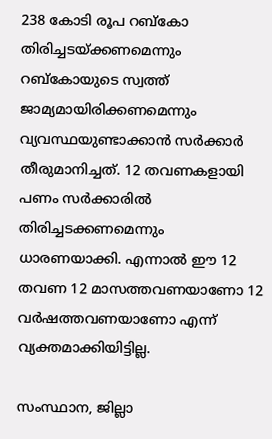238 കോടി രൂപ റബ്‌കോ തിരിച്ചടയ്‌ക്കണമെന്നും റബ്‌കോയുടെ സ്വത്ത് ജാമ്യമായിരിക്കണമെന്നും വ്യവസ്ഥയുണ്ടാക്കാന്‍ സര്‍ക്കാര്‍ തീരുമാനിച്ചത്. 12 തവണകളായി പണം സര്‍ക്കാരില്‍ തിരിച്ചടക്കണമെന്നും ധാരണയാക്കി. എന്നാല്‍ ഈ 12 തവണ 12 മാസത്തവണയാണോ 12 വര്‍ഷത്തവണയാണോ എന്ന് വ്യക്തമാക്കിയിട്ടില്ല.

സംസ്ഥാന, ജില്ലാ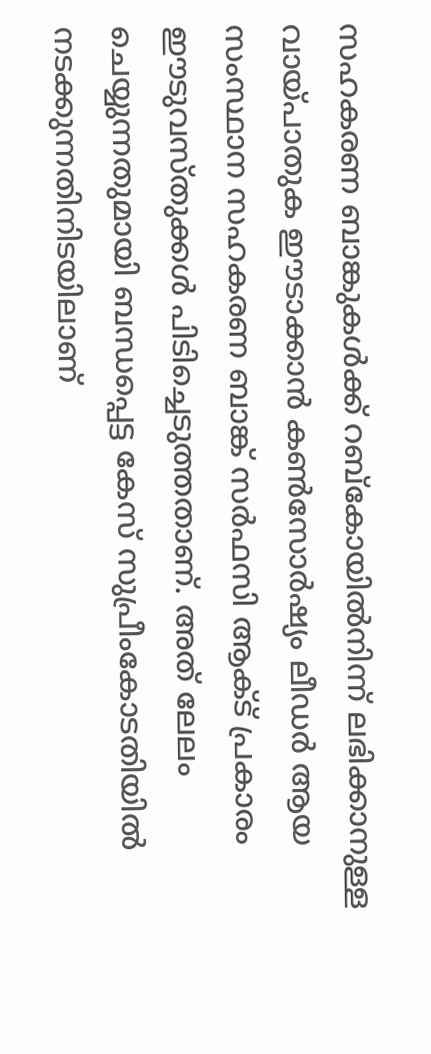സഹകരണ ബാങ്കുകള്‍ക്ക് റബ്‌കോയില്‍നിന്ന് ലഭിക്കാനുള്ള വായ്‌പാതുക ഈടാക്കാന്‍ കണ്‍സോര്‍ഷ്യം ലീഡര്‍ ആയ സംസ്ഥാന സഹകരണ ബാങ്ക് സര്‍ഫസി ആക്ട് പ്രകാരം ഈടുവസ്തുക്കള്‍ പിടിച്ചെടുത്തതാണ്. അത് ലേലം ചെയ്യുന്നതുമായി ബന്ധപ്പെട്ട കേസ് സുപ്രീംകോടതിയില്‍ നടക്കുന്നതിനിടയിലാണ്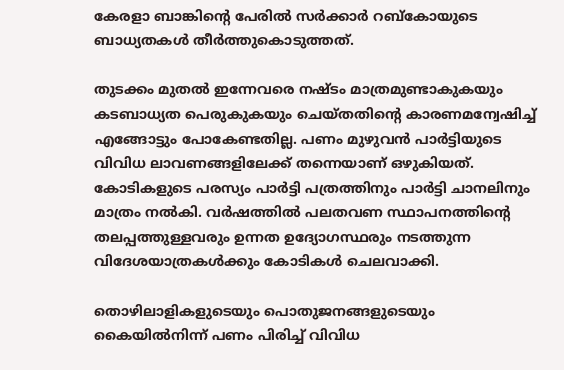കേരളാ ബാങ്കിന്റെ പേരില്‍ സര്‍ക്കാര്‍ റബ്‌കോയുടെ ബാധ്യതകള്‍ തീര്‍ത്തുകൊടുത്തത്.

തുടക്കം മുതല്‍ ഇന്നേവരെ നഷ്ടം മാത്രമുണ്ടാകുകയും കടബാധ്യത പെരുകുകയും ചെയ്തതിന്റെ കാരണമന്വേഷിച്ച് എങ്ങോട്ടും പോകേണ്ടതില്ല. പണം മുഴുവന്‍ പാര്‍ട്ടിയുടെ വിവിധ ലാവണങ്ങളിലേക്ക് തന്നെയാണ് ഒഴുകിയത്. കോടികളുടെ പരസ്യം പാര്‍ട്ടി പത്രത്തിനും പാര്‍ട്ടി ചാനലിനും മാത്രം നല്‍കി. വര്‍ഷത്തില്‍ പലതവണ സ്ഥാപനത്തിന്റെ തലപ്പത്തുള്ളവരും ഉന്നത ഉദ്യോഗസ്ഥരും നടത്തുന്ന വിദേശയാത്രകള്‍ക്കും കോടികള്‍ ചെലവാക്കി.

തൊഴിലാളികളുടെയും പൊതുജനങ്ങളുടെയും കൈയില്‍നിന്ന് പണം പിരിച്ച് വിവിധ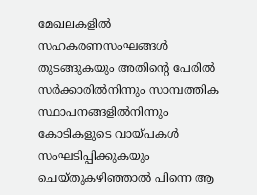മേഖലകളില്‍ സഹകരണസംഘങ്ങള്‍ തുടങ്ങുകയും അതിന്റെ പേരില്‍ സര്‍ക്കാരില്‍നിന്നും സാമ്പത്തിക സ്ഥാപനങ്ങളില്‍നിന്നും കോടികളുടെ വായ്‌പകള്‍ സംഘടിപ്പിക്കുകയും ചെയ്തുകഴിഞ്ഞാല്‍ പിന്നെ ആ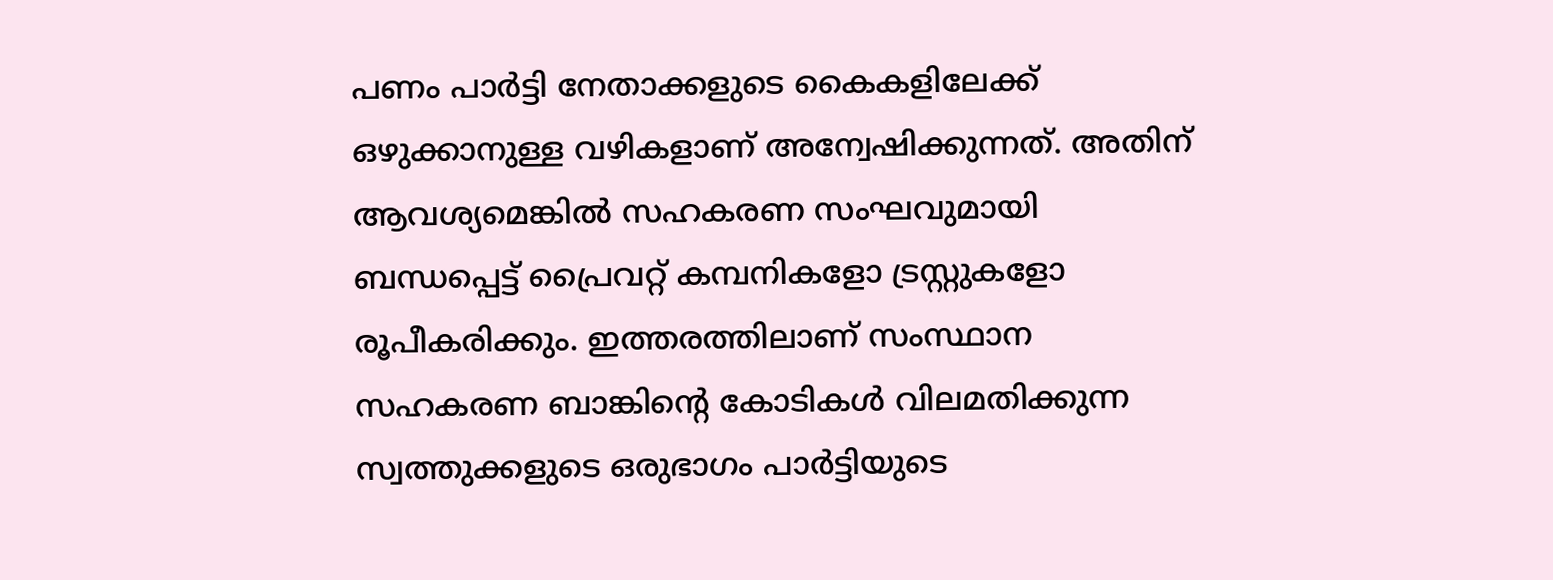പണം പാര്‍ട്ടി നേതാക്കളുടെ കൈകളിലേക്ക് ഒഴുക്കാനുള്ള വഴികളാണ് അന്വേഷിക്കുന്നത്. അതിന് ആവശ്യമെങ്കില്‍ സഹകരണ സംഘവുമായി ബന്ധപ്പെട്ട് പ്രൈവറ്റ് കമ്പനികളോ ട്രസ്റ്റുകളോ രൂപീകരിക്കും. ഇത്തരത്തിലാണ് സംസ്ഥാന സഹകരണ ബാങ്കിന്റെ കോടികള്‍ വിലമതിക്കുന്ന സ്വത്തുക്കളുടെ ഒരുഭാഗം പാര്‍ട്ടിയുടെ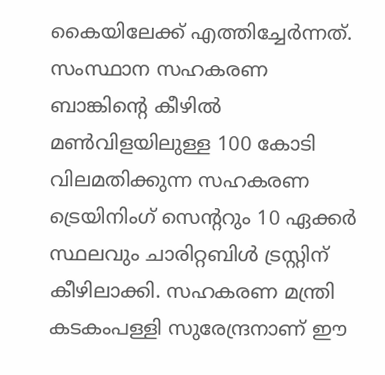കൈയിലേക്ക് എത്തിച്ചേര്‍ന്നത്. സംസ്ഥാന സഹകരണ ബാങ്കിന്റെ കീഴില്‍ മണ്‍വിളയിലുള്ള 100 കോടി വിലമതിക്കുന്ന സഹകരണ ട്രെയിനിംഗ് സെന്ററും 10 ഏക്കര്‍ സ്ഥലവും ചാരിറ്റബിള്‍ ട്രസ്റ്റിന് കീഴിലാക്കി. സഹകരണ മന്ത്രി കടകംപള്ളി സുരേന്ദ്രനാണ് ഈ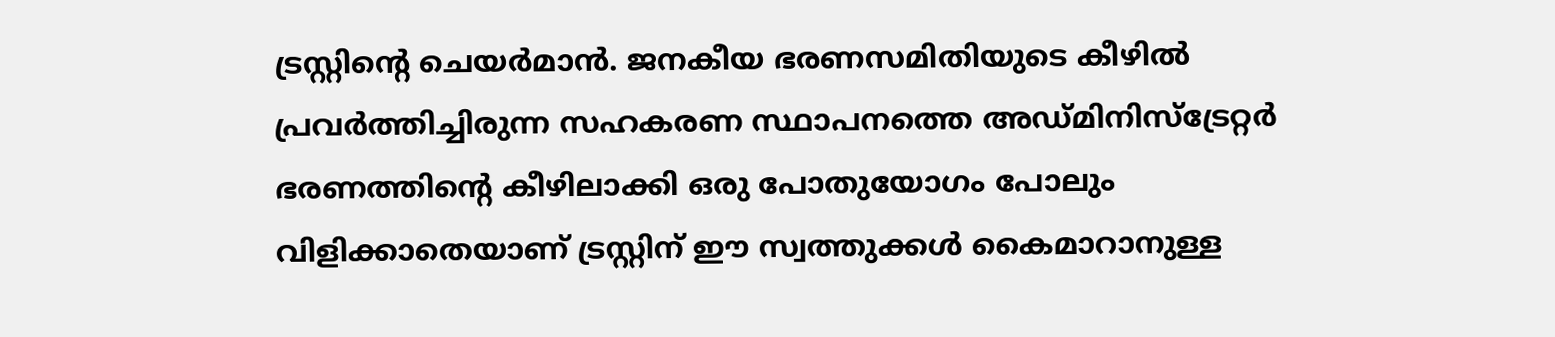ട്രസ്റ്റിന്റെ ചെയര്‍മാന്‍. ജനകീയ ഭരണസമിതിയുടെ കീഴില്‍ പ്രവര്‍ത്തിച്ചിരുന്ന സഹകരണ സ്ഥാപനത്തെ അഡ്മിനിസ്‌ട്രേറ്റര്‍ ഭരണത്തിന്റെ കീഴിലാക്കി ഒരു പോതുയോഗം പോലും വിളിക്കാതെയാണ് ട്രസ്റ്റിന് ഈ സ്വത്തുക്കള്‍ കൈമാറാനുള്ള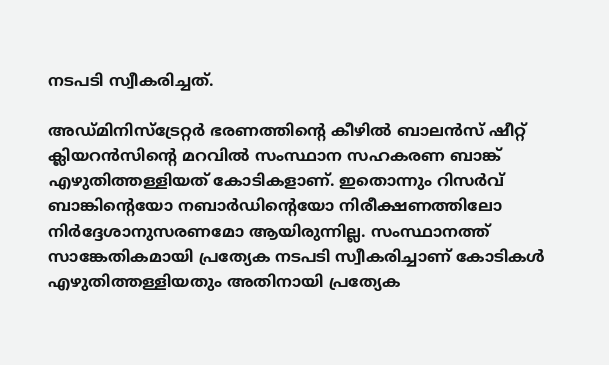നടപടി സ്വീകരിച്ചത്.

അഡ്മിനിസ്‌ട്രേറ്റര്‍ ഭരണത്തിന്റെ കീഴില്‍ ബാലന്‍സ് ഷീറ്റ് ക്ലിയറന്‍സിന്റെ മറവില്‍ സംസ്ഥാന സഹകരണ ബാങ്ക് എഴുതിത്തള്ളിയത് കോടികളാണ്. ഇതൊന്നും റിസര്‍വ് ബാങ്കിന്റെയോ നബാര്‍ഡിന്റെയോ നിരീക്ഷണത്തിലോ നിര്‍ദ്ദേശാനുസരണമോ ആയിരുന്നില്ല. സംസ്ഥാനത്ത് സാങ്കേതികമായി പ്രത്യേക നടപടി സ്വീകരിച്ചാണ് കോടികള്‍ എഴുതിത്തള്ളിയതും അതിനായി പ്രത്യേക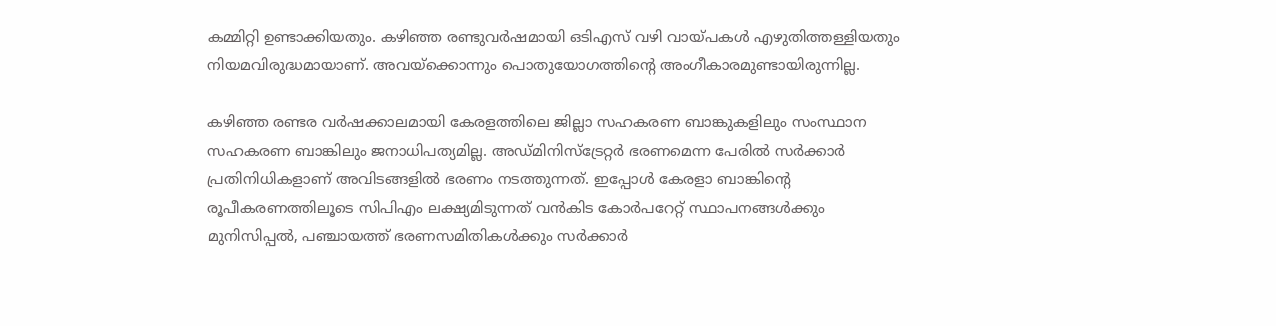കമ്മിറ്റി ഉണ്ടാക്കിയതും. കഴിഞ്ഞ രണ്ടുവര്‍ഷമായി ഒടിഎസ് വഴി വായ്‌പകള്‍ എഴുതിത്തള്ളിയതും നിയമവിരുദ്ധമായാണ്. അവയ്‌ക്കൊന്നും പൊതുയോഗത്തിന്റെ അംഗീകാരമുണ്ടായിരുന്നില്ല.

കഴിഞ്ഞ രണ്ടര വര്‍ഷക്കാലമായി കേരളത്തിലെ ജില്ലാ സഹകരണ ബാങ്കുകളിലും സംസ്ഥാന സഹകരണ ബാങ്കിലും ജനാധിപത്യമില്ല. അഡ്മിനിസ്‌ട്രേറ്റര്‍ ഭരണമെന്ന പേരില്‍ സര്‍ക്കാര്‍ പ്രതിനിധികളാണ് അവിടങ്ങളില്‍ ഭരണം നടത്തുന്നത്. ഇപ്പോള്‍ കേരളാ ബാങ്കിന്റെ രൂപീകരണത്തിലൂടെ സിപിഎം ലക്ഷ്യമിടുന്നത് വന്‍കിട കോര്‍പറേറ്റ് സ്ഥാപനങ്ങള്‍ക്കും മുനിസിപ്പല്‍, പഞ്ചായത്ത് ഭരണസമിതികള്‍ക്കും സര്‍ക്കാര്‍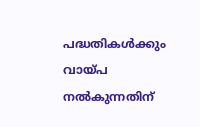പദ്ധതികള്‍ക്കും വായ്‌പ നല്‍കുന്നതിന്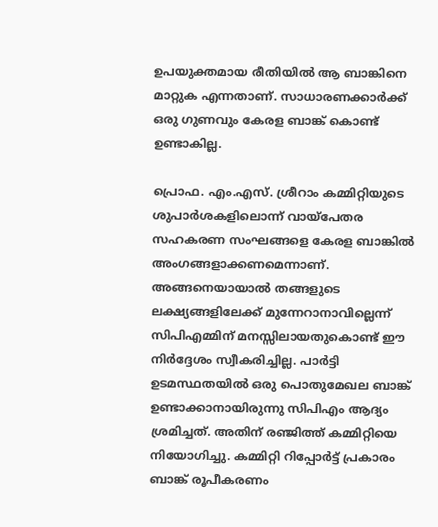ഉപയുക്തമായ രീതിയില്‍ ആ ബാങ്കിനെ മാറ്റുക എന്നതാണ്. സാധാരണക്കാര്‍ക്ക് ഒരു ഗുണവും കേരള ബാങ്ക് കൊണ്ട് ഉണ്ടാകില്ല.

പ്രൊഫ. എം.എസ്. ശ്രീറാം കമ്മിറ്റിയുടെ ശുപാര്‍ശകളിലൊന്ന് വായ്‌പേതര സഹകരണ സംഘങ്ങളെ കേരള ബാങ്കില്‍ അംഗങ്ങളാക്കണമെന്നാണ്. അങ്ങനെയായാല്‍ തങ്ങളുടെ ലക്ഷ്യങ്ങളിലേക്ക് മുന്നേറാനാവില്ലെന്ന് സിപിഎമ്മിന് മനസ്സിലായതുകൊണ്ട് ഈ നിര്‍ദ്ദേശം സ്വീകരിച്ചില്ല. പാര്‍ട്ടി ഉടമസ്ഥതയില്‍ ഒരു പൊതുമേഖല ബാങ്ക് ഉണ്ടാക്കാനായിരുന്നു സിപിഎം ആദ്യം ശ്രമിച്ചത്. അതിന് രഞ്ജിത്ത് കമ്മിറ്റിയെ നിയോഗിച്ചു. കമ്മിറ്റി റിപ്പോര്‍ട്ട് പ്രകാരം ബാങ്ക് രൂപീകരണം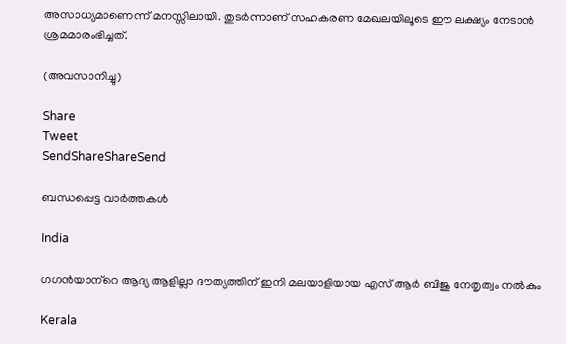അസാധ്യമാണെന്ന് മനസ്സിലായി. തുടര്‍ന്നാണ് സഹകരണ മേഖലയിലൂടെ ഈ ലക്ഷ്യം നേടാന്‍ ശ്രമമാരംഭിച്ചത്.

(അവസാനിച്ചു)

Share
Tweet
SendShareShareSend

ബന്ധപ്പെട്ട വാര്‍ത്തകള്‍

India

ഗഗന്‍യാന്‌റെ ആദ്യ ആളില്ലാ ദൗത്യത്തിന് ഇനി മലയാളിയായ എസ് ആര്‍ ബിജു നേതൃത്വം നല്‍കും

Kerala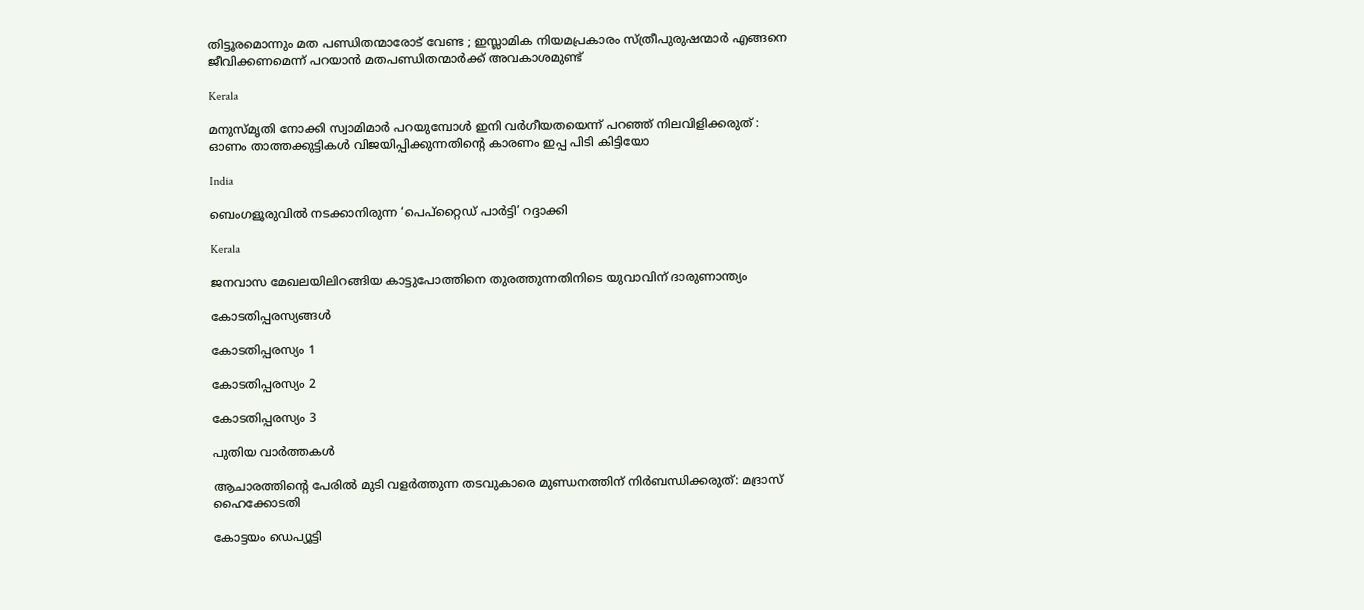തിട്ടൂരമൊന്നും മത പണ്ഡിതന്മാരോട് വേണ്ട ; ഇസ്ലാമിക നിയമപ്രകാരം സ്ത്രീപുരുഷന്മാർ എങ്ങനെ ജീവിക്കണമെന്ന് പറയാൻ മതപണ്ഡിതന്മാർക്ക് അവകാശമുണ്ട്

Kerala

മനുസ്മൃതി നോക്കി സ്വാമിമാർ പറയുമ്പോൾ ഇനി വർഗീയതയെന്ന് പറഞ്ഞ് നിലവിളിക്കരുത് : ഓണം താത്തക്കുട്ടികൾ വിജയിപ്പിക്കുന്നതിന്റെ കാരണം ഇപ്പ പിടി കിട്ടിയോ

India

ബെംഗളൂരുവിൽ നടക്കാനിരുന്ന ‘പെപ്‌റ്റൈഡ് പാർട്ടി’ റദ്ദാക്കി

Kerala

ജനവാസ മേഖലയിലിറങ്ങിയ കാട്ടുപോത്തിനെ തുരത്തുന്നതിനിടെ യുവാവിന് ദാരുണാന്ത്യം

കോടതിപ്പരസ്യങ്ങള്‍

കോടതിപ്പരസ്യം 1

കോടതിപ്പരസ്യം 2

കോടതിപ്പരസ്യം 3

പുതിയ വാര്‍ത്തകള്‍

ആചാരത്തിന്റെ പേരില്‍ മുടി വളര്‍ത്തുന്ന തടവുകാരെ മുണ്ഡനത്തിന് നിര്‍ബന്ധിക്കരുത്: മദ്രാസ് ഹൈക്കോടതി

കോട്ടയം ഡെപ്യൂട്ടി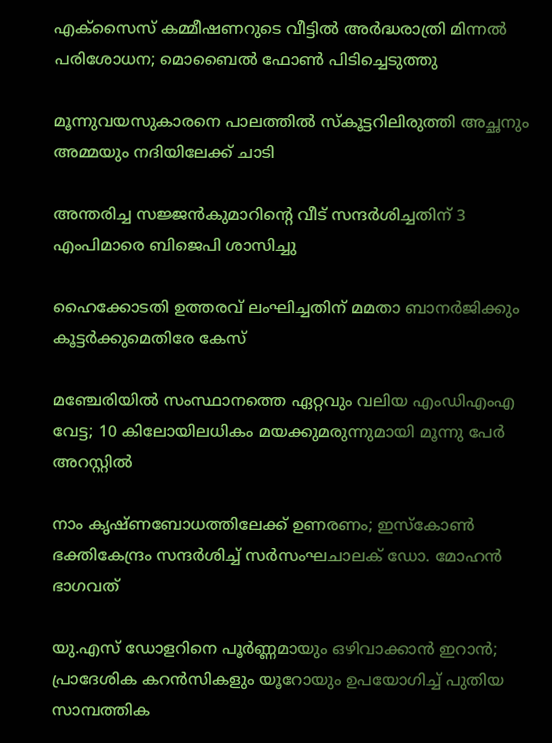എക്‌സൈസ് കമ്മീഷണറുടെ വീട്ടിൽ അർദ്ധരാത്രി മിന്നൽ പരിശോധന; മൊബൈൽ ഫോൺ പിടിച്ചെടുത്തു

മൂന്നുവയസുകാരനെ പാലത്തില്‍ സ്കൂട്ടറിലിരുത്തി അച്ഛനും അമ്മയും നദിയിലേക്ക് ചാടി

അന്തരിച്ച സജ്ജൻകുമാറിന്റെ വീട് സന്ദർശിച്ചതിന് 3 എംപിമാരെ ബിജെപി ശാസിച്ചു

ഹൈക്കോടതി ഉത്തരവ് ലംഘിച്ചതിന് മമതാ ബാനർജിക്കും കൂട്ടർക്കുമെതിരേ കേസ്

മഞ്ചേരിയിൽ സംസ്ഥാനത്തെ ഏറ്റവും വലിയ എംഡിഎംഎ വേട്ട; 10 കിലോയിലധികം മയക്കുമരുന്നുമായി മൂന്നു പേർ അറസ്റ്റിൽ

നാം കൃഷ്ണബോധത്തിലേക്ക് ഉണരണം; ഇസ്‌കോണ്‍ ഭക്തികേന്ദ്രം സന്ദര്‍ശിച്ച് സര്‍സംഘചാലക് ഡോ. മോഹന്‍ ഭാഗവത്

യു.എസ് ഡോളറിനെ പൂർണ്ണമായും ഒഴിവാക്കാൻ ഇറാൻ; പ്രാദേശിക കറൻസികളും യൂറോയും ഉപയോഗിച്ച് പുതിയ സാമ്പത്തിക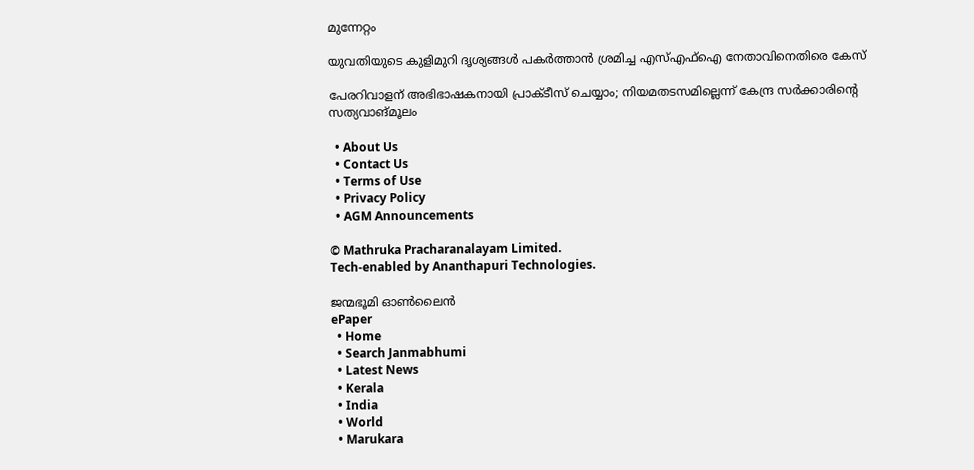മുന്നേറ്റം

യുവതിയുടെ കുളിമുറി ദൃശ്യങ്ങൾ പകർത്താൻ ശ്രമിച്ച എസ്എഫ്ഐ നേതാവിനെതിരെ കേസ്

പേരറിവാളന് അഭിഭാഷകനായി പ്രാക്ടീസ് ചെയ്യാം; നിയമതടസമില്ലെന്ന് കേന്ദ്ര സർക്കാരിന്റെ സത്യവാങ്മൂലം

  • About Us
  • Contact Us
  • Terms of Use
  • Privacy Policy
  • AGM Announcements

© Mathruka Pracharanalayam Limited.
Tech-enabled by Ananthapuri Technologies.

ജന്മഭൂമി ഓണ്‍ലൈന്‍
ePaper
  • Home
  • Search Janmabhumi
  • Latest News
  • Kerala
  • India
  • World
  • Marukara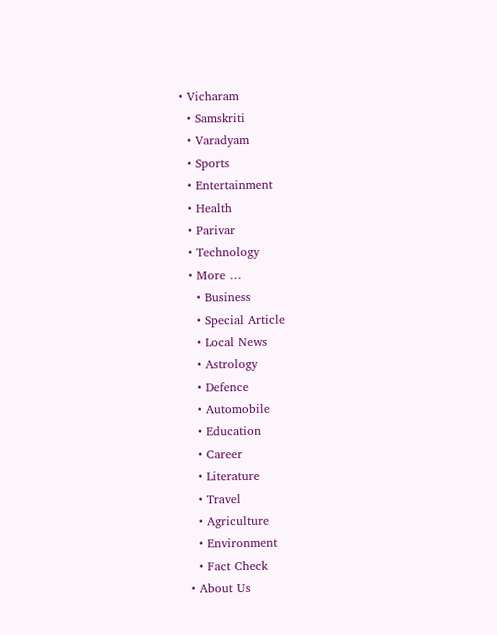• Vicharam
  • Samskriti
  • Varadyam
  • Sports
  • Entertainment
  • Health
  • Parivar
  • Technology
  • More …
    • Business
    • Special Article
    • Local News
    • Astrology
    • Defence
    • Automobile
    • Education
    • Career
    • Literature
    • Travel
    • Agriculture
    • Environment
    • Fact Check
  • About Us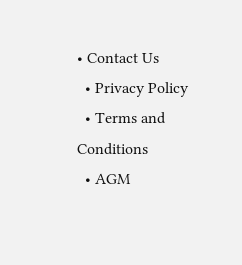• Contact Us
  • Privacy Policy
  • Terms and Conditions
  • AGM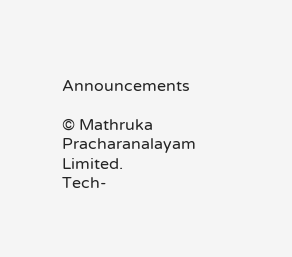Announcements

© Mathruka Pracharanalayam Limited.
Tech-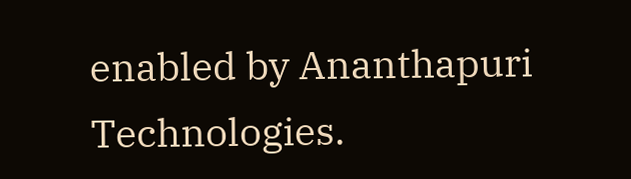enabled by Ananthapuri Technologies.